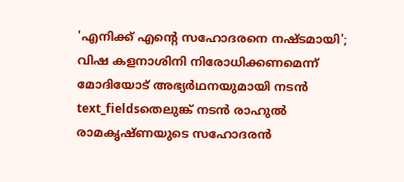'എനിക്ക് എന്റെ സഹോദരനെ നഷ്ടമായി'; വിഷ കളനാശിനി നിരോധിക്കണമെന്ന് മോദിയോട് അഭ്യർഥനയുമായി നടൻ
text_fieldsതെലുങ്ക് നടൻ രാഹുൽ രാമകൃഷ്ണയുടെ സഹോദരൻ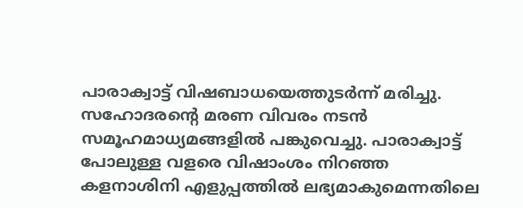പാരാക്വാട്ട് വിഷബാധയെത്തുടർന്ന് മരിച്ചു. സഹോദരന്റെ മരണ വിവരം നടൻ സമൂഹമാധ്യമങ്ങളിൽ പങ്കുവെച്ചു. പാരാക്വാട്ട് പോലുള്ള വളരെ വിഷാംശം നിറഞ്ഞ കളനാശിനി എളുപ്പത്തിൽ ലഭ്യമാകുമെന്നതിലെ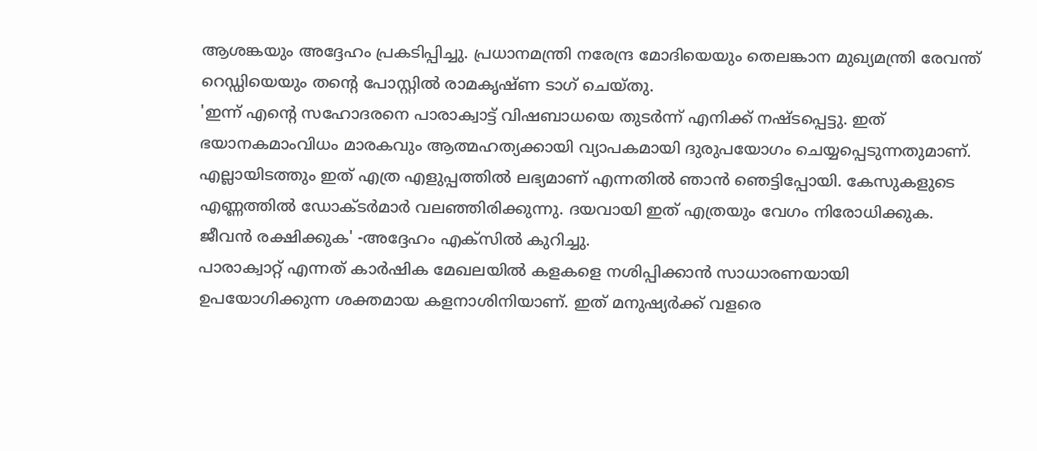ആശങ്കയും അദ്ദേഹം പ്രകടിപ്പിച്ചു. പ്രധാനമന്ത്രി നരേന്ദ്ര മോദിയെയും തെലങ്കാന മുഖ്യമന്ത്രി രേവന്ത് റെഡ്ഡിയെയും തന്റെ പോസ്റ്റിൽ രാമകൃഷ്ണ ടാഗ് ചെയ്തു.
'ഇന്ന് എന്റെ സഹോദരനെ പാരാക്വാട്ട് വിഷബാധയെ തുടർന്ന് എനിക്ക് നഷ്ടപ്പെട്ടു. ഇത് ഭയാനകമാംവിധം മാരകവും ആത്മഹത്യക്കായി വ്യാപകമായി ദുരുപയോഗം ചെയ്യപ്പെടുന്നതുമാണ്. എല്ലായിടത്തും ഇത് എത്ര എളുപ്പത്തിൽ ലഭ്യമാണ് എന്നതിൽ ഞാൻ ഞെട്ടിപ്പോയി. കേസുകളുടെ എണ്ണത്തിൽ ഡോക്ടർമാർ വലഞ്ഞിരിക്കുന്നു. ദയവായി ഇത് എത്രയും വേഗം നിരോധിക്കുക. ജീവൻ രക്ഷിക്കുക' -അദ്ദേഹം എക്സിൽ കുറിച്ചു.
പാരാക്വാറ്റ് എന്നത് കാർഷിക മേഖലയിൽ കളകളെ നശിപ്പിക്കാൻ സാധാരണയായി ഉപയോഗിക്കുന്ന ശക്തമായ കളനാശിനിയാണ്. ഇത് മനുഷ്യർക്ക് വളരെ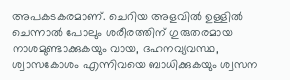അപകടകരമാണ്. ചെറിയ അളവിൽ ഉള്ളിൽ ചെന്നാൽ പോലും ശരീരത്തിന് ഗുരുതരമായ നാശമുണ്ടാക്കുകയും വായ, ദഹനവ്യവസ്ഥ, ശ്വാസകോശം എന്നിവയെ ബാധിക്കുകയും ശ്വസന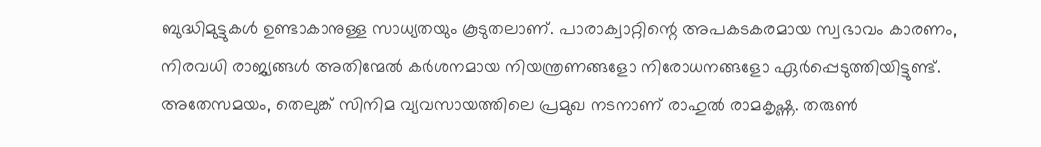ബുദ്ധിമുട്ടുകൾ ഉണ്ടാകാനുള്ള സാധ്യതയും കൂടുതലാണ്. പാരാക്വാറ്റിന്റെ അപകടകരമായ സ്വഭാവം കാരണം, നിരവധി രാജ്യങ്ങൾ അതിന്മേൽ കർശനമായ നിയന്ത്രണങ്ങളോ നിരോധനങ്ങളോ ഏർപ്പെടുത്തിയിട്ടുണ്ട്.
അതേസമയം, തെലുങ്ക് സിനിമ വ്യവസായത്തിലെ പ്രമുഖ നടനാണ് രാഹുൽ രാമകൃഷ്ണ. തരുൺ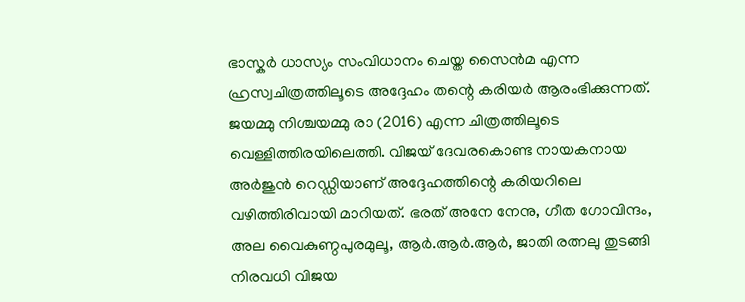ഭാസ്കർ ധാസ്യം സംവിധാനം ചെയ്ത സൈൻമ എന്ന ഹ്രസ്വചിത്രത്തിലൂടെ അദ്ദേഹം തന്റെ കരിയർ ആരംഭിക്കുന്നത്. ജയമ്മു നിശ്ചയമ്മു രാ (2016) എന്ന ചിത്രത്തിലൂടെ വെള്ളിത്തിരയിലെത്തി. വിജയ് ദേവരകൊണ്ട നായകനായ അർജുൻ റെഡ്ഡിയാണ് അദ്ദേഹത്തിന്റെ കരിയറിലെ വഴിത്തിരിവായി മാറിയത്. ഭരത് അനേ നേനു, ഗീത ഗോവിന്ദം, അല വൈകുണ്ഠപുരമുലൂ, ആർ.ആർ.ആർ, ജാതി രത്നലു തുടങ്ങി നിരവധി വിജയ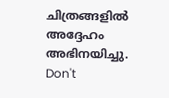ചിത്രങ്ങളിൽ അദ്ദേഹം അഭിനയിച്ചു.
Don't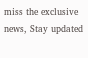miss the exclusive news, Stay updated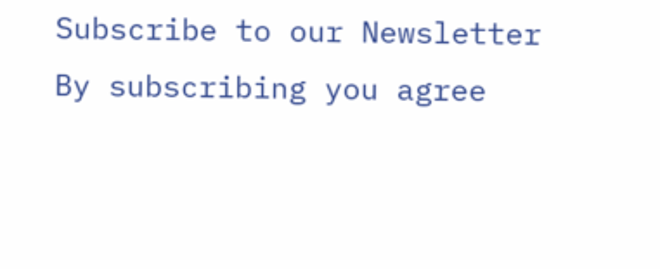Subscribe to our Newsletter
By subscribing you agree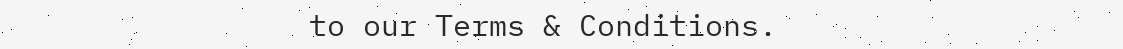to our Terms & Conditions.